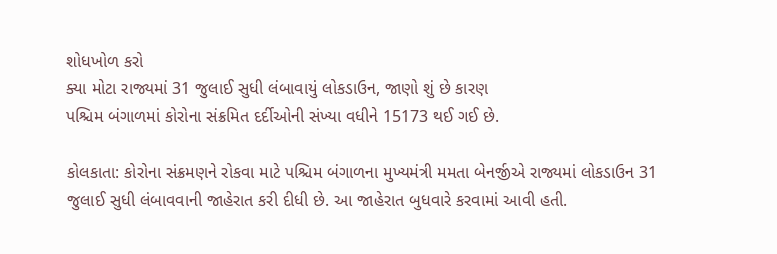શોધખોળ કરો
ક્યા મોટા રાજ્યમાં 31 જુલાઈ સુધી લંબાવાયું લોકડાઉન, જાણો શું છે કારણ
પશ્ચિમ બંગાળમાં કોરોના સંક્રમિત દર્દીઓની સંખ્યા વધીને 15173 થઈ ગઈ છે.

કોલકાતા: કોરોના સંક્રમણને રોકવા માટે પશ્ચિમ બંગાળના મુખ્યમંત્રી મમતા બેનર્જીએ રાજ્યમાં લોકડાઉન 31 જુલાઈ સુધી લંબાવવાની જાહેરાત કરી દીધી છે. આ જાહેરાત બુધવારે કરવામાં આવી હતી.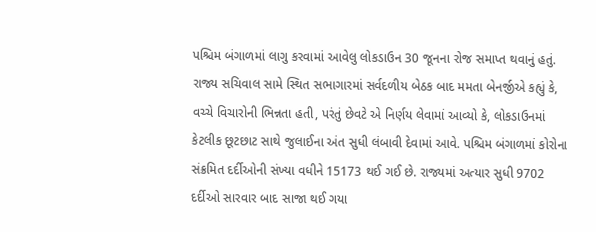પશ્ચિમ બંગાળમાં લાગુ કરવામાં આવેલુ લોકડાઉન 30 જૂનના રોજ સમાપ્ત થવાનું હતું. રાજ્ય સચિવાલ સામે સ્થિત સભાગારમાં સર્વદળીય બેઠક બાદ મમતા બેનર્જીએ કહ્યું કે, વચ્ચે વિચારોની ભિન્નતા હતી, પરંતું છેવટે એ નિર્ણય લેવામાં આવ્યો કે, લોકડાઉનમાં કેટલીક છૂટછાટ સાથે જુલાઈના અંત સુધી લંબાવી દેવામાં આવે. પશ્ચિમ બંગાળમાં કોરોના સંક્રમિત દર્દીઓની સંખ્યા વધીને 15173 થઈ ગઈ છે. રાજ્યમાં અત્યાર સુધી 9702 દર્દીઓ સારવાર બાદ સાજા થઈ ગયા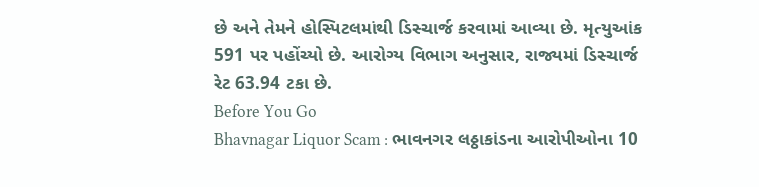છે અને તેમને હોસ્પિટલમાંથી ડિસ્ચાર્જ કરવામાં આવ્યા છે. મૃત્યુઆંક 591 પર પહોંચ્યો છે. આરોગ્ય વિભાગ અનુસાર, રાજ્યમાં ડિસ્ચાર્જ રેટ 63.94 ટકા છે.
Before You Go
Bhavnagar Liquor Scam : ભાવનગર લઠ્ઠાકાંડના આરોપીઓના 10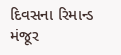દિવસના રિમાન્ડ મંજૂર